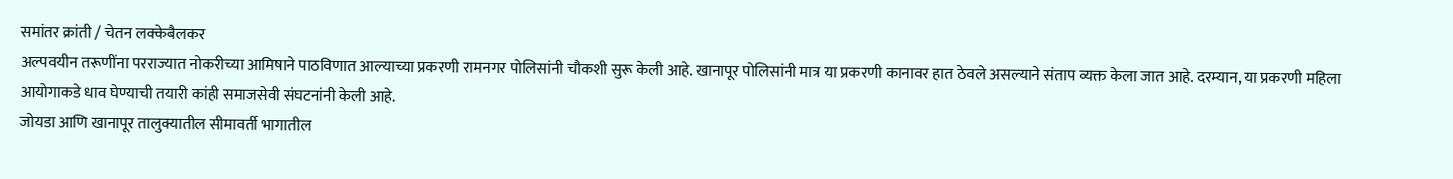समांतर क्रांती / चेतन लक्केबैलकर
अल्पवयीन तरूणींना परराज्यात नोकरीच्या आमिषाने पाठविणात आल्याच्या प्रकरणी रामनगर पोलिसांनी चौकशी सुरू केली आहे. खानापूर पोलिसांनी मात्र या प्रकरणी कानावर हात ठेवले असल्याने संताप व्यक्त केला जात आहे. दरम्यान, या प्रकरणी महिला आयोगाकडे धाव घेण्याची तयारी कांही समाजसेवी संघटनांनी केली आहे.
जोयडा आणि खानापूर तालुक्यातील सीमावर्ती भागातील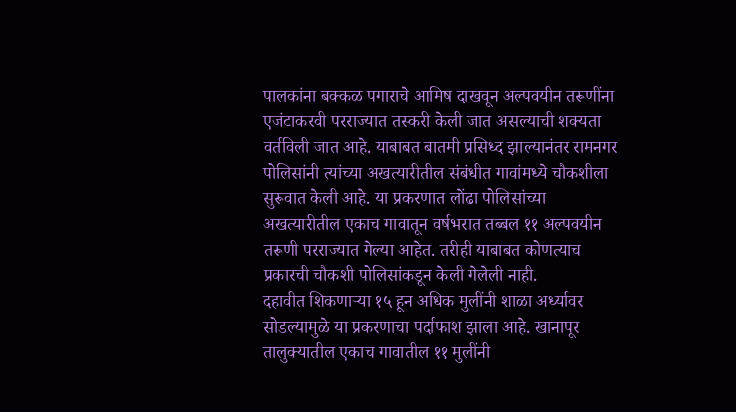पालकांना बक्कळ पगाराचे आमिष दाखवून अल्पवयीन तरूणींना एजंटाकरवी परराज्यात तस्करी केली जात असल्याची शक्यता वर्तविली जात आहे. याबाबत बातमी प्रसिध्द झाल्यानंतर रामनगर पोलिसांनी त्यांच्या अखत्यारीतील संबंधीत गावांमध्ये चौकशीला सुरूवात केली आहे. या प्रकरणात लोंढा पोलिसांच्या अखत्यारीतील एकाच गावातून वर्षभरात तब्बल ११ अल्पवयीन तरूणी परराज्यात गेल्या आहेत. तरीही याबाबत कोणत्याच प्रकारची चौकशी पोलिसांकडून केली गेलेली नाही.
दहावीत शिकणाऱ्या १५ हून अधिक मुलींनी शाळा अर्ध्यावर सोडल्यामुळे या प्रकरणाचा पर्दाफाश झाला आहे. खानापूर तालुक्यातील एकाच गावातील ११ मुलींनी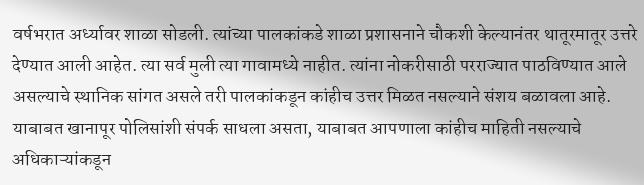वर्षभरात अर्ध्यावर शाळा सोडली. त्यांच्या पालकांकडे शाळा प्रशासनाने चौकशी केल्यानंतर थातूरमातूर उत्तरे देण्यात आली आहेत. त्या सर्व मुली त्या गावामध्ये नाहीत. त्यांना नोकरीसाठी परराज्यात पाठविण्यात आले असल्याचे स्थानिक सांगत असले तरी पालकांकडून कांहीच उत्तर मिळत नसल्याने संशय बळावला आहे.
याबाबत खानापूर पोलिसांशी संपर्क साधला असता, याबाबत आपणाला कांहीच माहिती नसल्याचे अधिकाऱ्यांकडून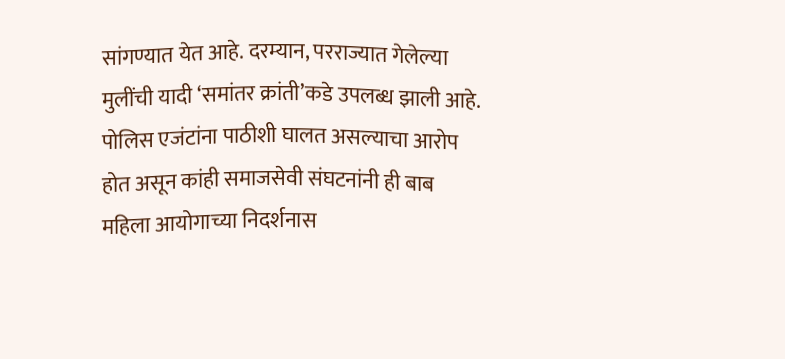सांगण्यात येत आहे. दरम्यान, परराज्यात गेलेल्या मुलींची यादी ‘समांतर क्रांती’कडे उपलब्ध झाली आहे. पोलिस एजंटांना पाठीशी घालत असल्याचा आरोप होत असून कांही समाजसेवी संघटनांनी ही बाब महिला आयोगाच्या निदर्शनास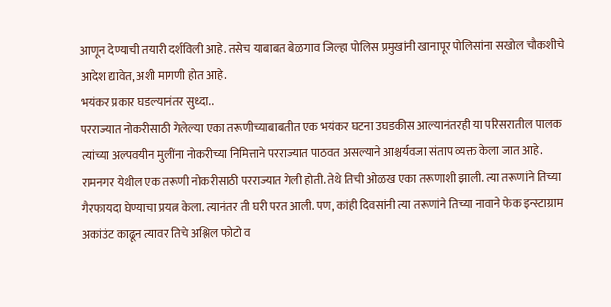आणून देण्याची तयारी दर्शविली आहे. तसेच याबाबत बेळगाव जिल्हा पोलिस प्रमुखांनी खानापूर पोलिसांना सखोल चौकशीचे आदेश द्यावेत, अशी मागणी होत आहे.
भयंकर प्रकार घडल्यानंतर सुध्दा..
परराज्यात नोकरीसाठी गेलेल्या एका तरूणीच्याबाबतीत एक भयंकर घटना उघडकीस आल्यानंतरही या परिसरातील पालक त्यांच्या अल्पवयीन मुलींना नोकरीच्या निमित्ताने परराज्यात पाठवत असल्याने आश्चर्यवजा संताप व्यक्त केला जात आहे.
रामनगर येथील एक तरूणी नोकरीसाठी परराज्यात गेली होती. तेथे तिची ओळख एका तरूणाशी झाली. त्या तरूणांने तिच्या गैरफायदा घेण्याचा प्रयत्न केला. त्यानंतर ती घरी परत आली. पण, कांही दिवसांनी त्या तरूणांने तिच्या नावाने फेक इन्स्टाग्राम अकांउंट काढून त्यावर तिचे अश्लिल फोटो व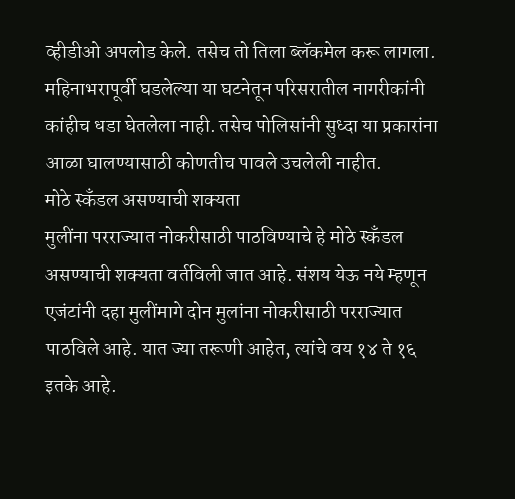व्हीडीओ अपलोड केले. तसेच तो तिला ब्लॅकमेल करू लागला. महिनाभरापूर्वी घडलेल्या या घटनेतून परिसरातील नागरीकांनी कांहीच धडा घेतलेला नाही. तसेच पोलिसांनी सुध्दा या प्रकारांना आळा घालण्यासाठी कोणतीच पावले उचलेली नाहीत.
मोठे स्कँडल असण्याची शक्यता
मुलींना परराज्यात नोकरीसाठी पाठविण्याचे हे मोठे स्कँडल असण्याची शक्यता वर्तविली जात आहे. संशय येऊ नये म्हणून एजंटांनी दहा मुलींमागे दोन मुलांना नोकरीसाठी परराज्यात पाठविले आहे. यात ज्या तरूणी आहेत, त्यांचे वय १४ ते १६ इतके आहे.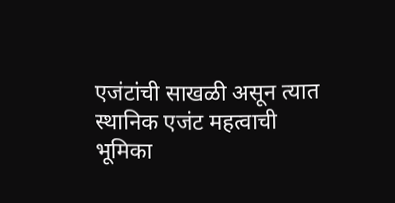एजंटांची साखळी असून त्यात स्थानिक एजंट महत्वाची भूमिका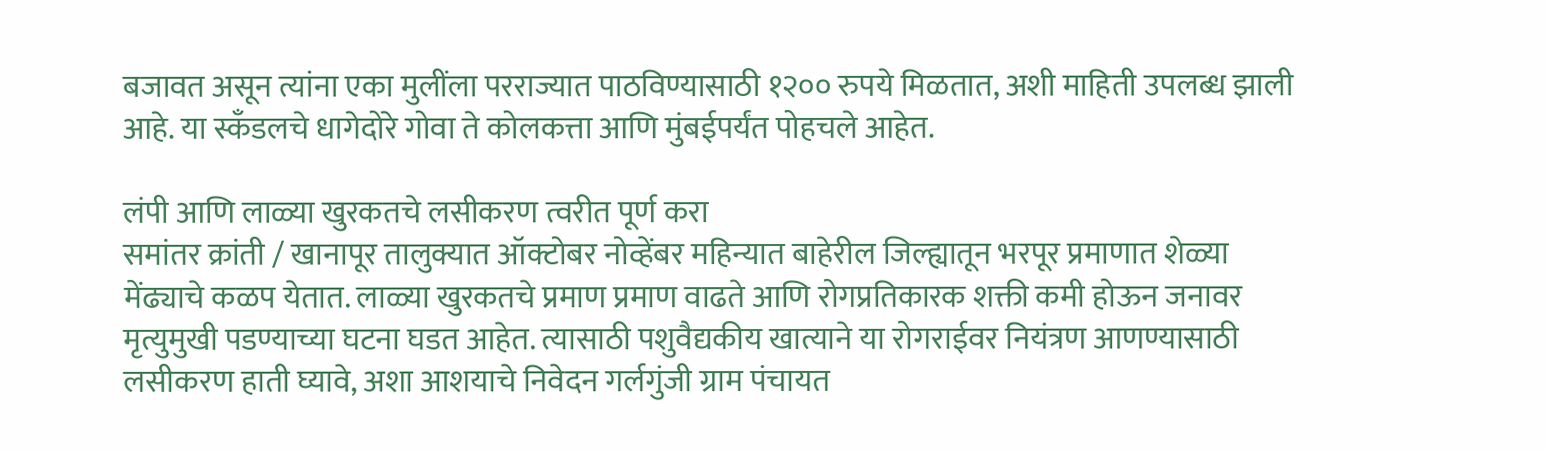बजावत असून त्यांना एका मुलींला परराज्यात पाठविण्यासाठी १२०० रुपये मिळतात, अशी माहिती उपलब्ध झाली आहे. या स्कँडलचे धागेदोरे गोवा ते कोलकत्ता आणि मुंबईपर्यंत पोहचले आहेत.

लंपी आणि लाळ्या खुरकतचे लसीकरण त्वरीत पूर्ण करा
समांतर क्रांती / खानापूर तालुक्यात ऑक्टोबर नोव्हेंबर महिन्यात बाहेरील जिल्ह्यातून भरपूर प्रमाणात शेळ्या मेंढ्याचे कळप येतात. लाळ्या खुरकतचे प्रमाण प्रमाण वाढते आणि रोगप्रतिकारक शक्ती कमी होऊन जनावर मृत्युमुखी पडण्याच्या घटना घडत आहेत. त्यासाठी पशुवैद्यकीय खात्याने या रोगराईवर नियंत्रण आणण्यासाठी लसीकरण हाती घ्यावे, अशा आशयाचे निवेदन गर्लगुंजी ग्राम पंचायत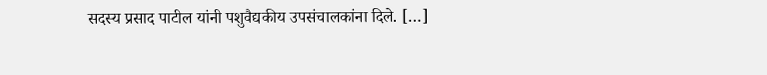सदस्य प्रसाद पाटील यांनी पशुवैद्यकीय उपसंचालकांना दिले. […]